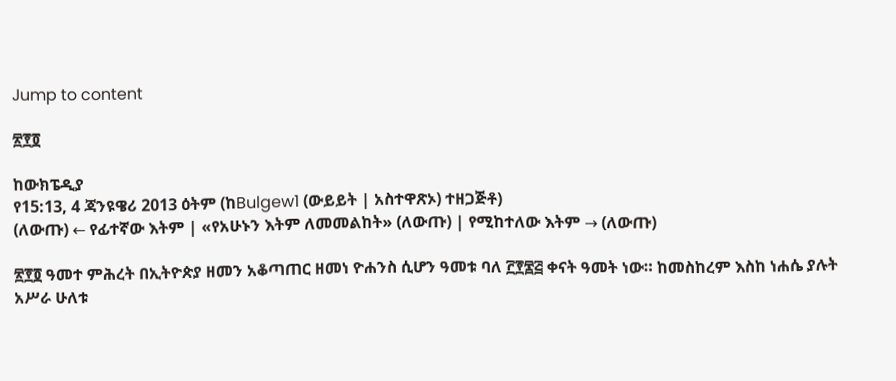Jump to content

፳፻፬

ከውክፔዲያ
የ15:13, 4 ጃንዩዌሪ 2013 ዕትም (ከBulgew1 (ውይይት | አስተዋጽኦ) ተዘጋጅቶ)
(ለውጡ) ← የፊተኛው እትም | «የአሁኑን እትም ለመመልከት» (ለውጡ) | የሚከተለው እትም → (ለውጡ)

፳፻፬ ዓመተ ምሕረት በኢትዮጵያ ዘመን አቆጣጠር ዘመነ ዮሐንስ ሲሆን ዓመቱ ባለ ፫፻፷፭ ቀናት ዓመት ነው። ከመስከረም እስከ ነሐሴ ያሉት አሥራ ሁለቱ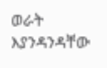ወራት እያንዳንዳቸው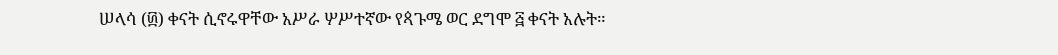ሠላሳ (፴) ቀናት ሲኖሩዋቸው አሥራ ሦሥተኛው የጳጉሜ ወር ደግሞ ፭ ቀናት አሉት።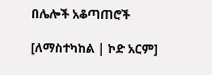በሌሎች አቆጣጠሮች

[ለማስተካከል | ኮድ አርም]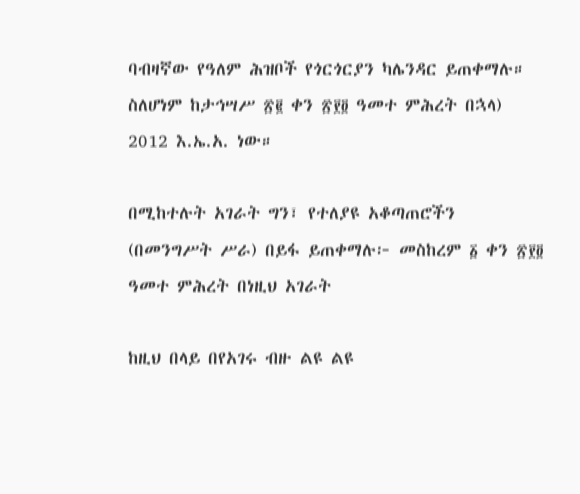ባብዛኛው የዓለም ሕዝቦች የጎርጎርያን ካሌንዳር ይጠቀማሉ። ስለሆነም ከታኅሣሥ ፳፪ ቀን ፳፻፬ ዓመተ ምሕረት በኋላ) 2012 እ.ኤ.አ. ነው።

በሚከተሉት አገራት ግን፣ የተለያዩ አቆጣጠሮችን (በመንግሥት ሥራ) በይፋ ይጠቀማሉ፦ መስከረም ፩ ቀን ፳፻፬ ዓመተ ምሕረት በነዚህ አገራት

ከዚህ በላይ በየአገሩ ብዙ ልዩ ልዩ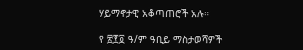ሃይማኖታዊ አቆጣጠሮች አሉ።

የ ፳፻፬ ዓ/ም ዓቢይ ማስታወሻዎች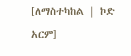[ለማስተካከል | ኮድ አርም]